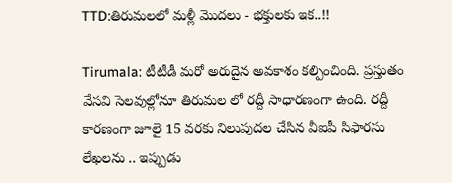TTD:తిరుమలలో మళ్లీ మొదలు - భక్తులకు ఇక..!!

Tirumala: టీటీడీ మరో అరుదైన అవకాశం కల్పించింది. ప్రస్తుతం వేసవి సెలవుల్లోనూ తిరుమల లో రద్దీ సాధారణంగా ఉంది. రద్దీ కారణంగా జూలై 15 వరకు నిలుపుదల చేసిన వీఐపీ సిఫారసు లేఖలను .. ఇప్పుడు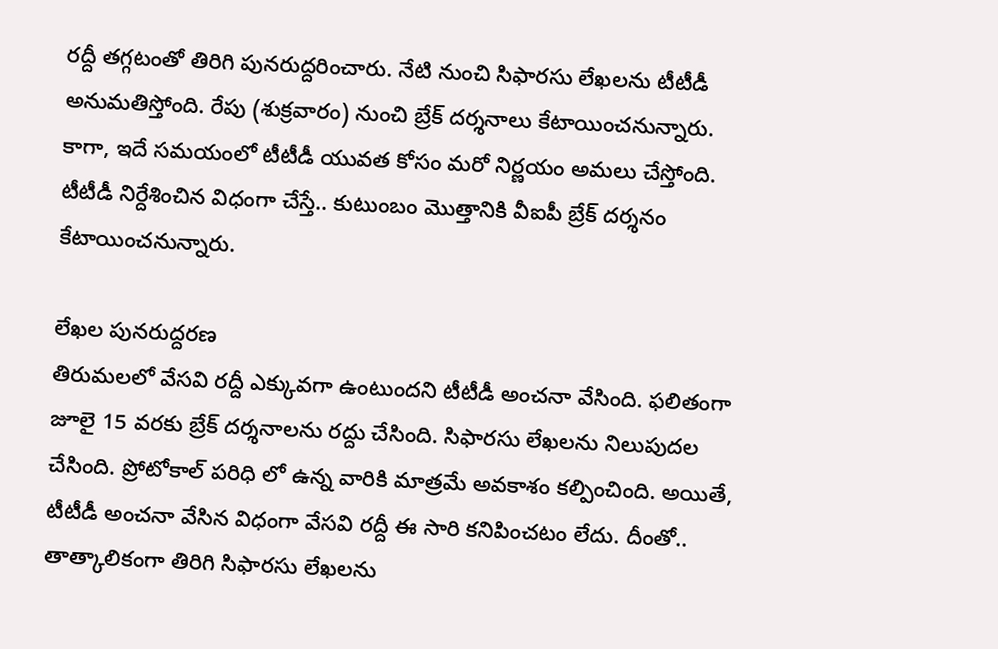రద్దీ తగ్గటంతో తిరిగి పునరుద్దరించారు. నేటి నుంచి సిఫారసు లేఖలను టీటీడీ అనుమతిస్తోంది. రేపు (శుక్రవారం) నుంచి బ్రేక్ దర్శనాలు కేటాయించనున్నారు. కాగా, ఇదే సమయంలో టీటీడీ యువత కోసం మరో నిర్ణయం అమలు చేస్తోంది. టీటీడీ నిర్దేశించిన విధంగా చేస్తే.. కుటుంబం మొత్తానికి వీఐపీ బ్రేక్ దర్శనం కేటాయించనున్నారు.

లేఖల పునరుద్దరణ
తిరుమలలో వేసవి రద్దీ ఎక్కువగా ఉంటుందని టీటీడీ అంచనా వేసింది. ఫలితంగా జూలై 15 వరకు బ్రేక్ దర్శనాలను రద్దు చేసింది. సిఫారసు లేఖలను నిలుపుదల చేసింది. ప్రోటోకాల్ పరిధి లో ఉన్న వారికి మాత్రమే అవకాశం కల్పించింది. అయితే, టీటీడీ అంచనా వేసిన విధంగా వేసవి రద్దీ ఈ సారి కనిపించటం లేదు. దీంతో.. తాత్కాలికంగా తిరిగి సిఫారసు లేఖలను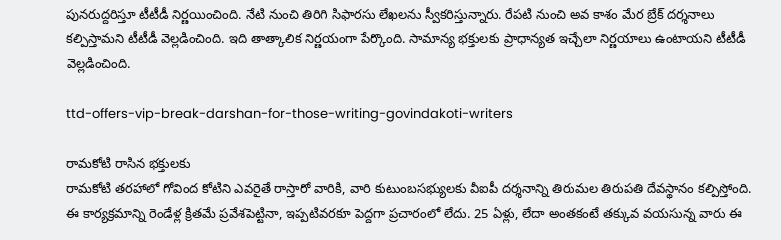పునరుద్దరిస్తూ టీటీడీ నిర్ణయించింది. నేటి నుంచి తిరిగి సిఫారసు లేఖలను స్వీకరిస్తున్నారు. రేపటి నుంచి అవ కాశం మేర బ్రేక్ దర్శనాలు కల్పిస్తామని టీటీడీ వెల్లడించింది. ఇది తాత్కాలిక నిర్ణయంగా పేర్కొంది. సామాన్య భక్తులకు ప్రాధాన్యత ఇచ్చేలా నిర్ణయాలు ఉంటాయని టీటీడీ వెల్లడించింది.

ttd-offers-vip-break-darshan-for-those-writing-govindakoti-writers

రామకోటి రాసిన భక్తులకు
రామకోటి తరహాలో గోవింద కోటిని ఎవరైతే రాస్తారో వారికి, వారి కుటుంబసభ్యులకు వీఐపీ దర్శనాన్ని తిరుమల తిరుపతి దేవస్థానం కల్పిస్తోంది. ఈ కార్యక్రమాన్ని రెండేళ్ల క్రితమే ప్రవేశపెట్టినా, ఇప్పటివరకూ పెద్దగా ప్రచారంలో లేదు. 25 ఏళ్లు, లేదా అంతకంటే తక్కువ వయసున్న వారు ఈ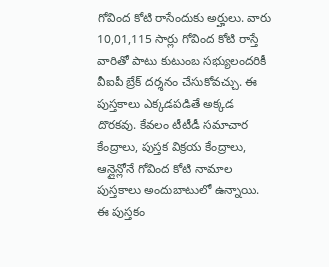గోవింద కోటి రాసేందుకు అర్హులు. వారు 10,01,115 సార్లు గోవింద కోటి రాస్తే వారితో పాటు కుటుంబ సభ్యులందరికీ వీఐపీ బ్రేక్ దర్శనం చేసుకోవచ్చు. ఈ పుస్తకాలు ఎక్కడపడితే అక్కడ దొరకవు. కేవలం టీటీడీ సమాచార కేంద్రాలు, పుస్తక విక్రయ కేంద్రాలు, ఆన్లైన్లోనే గోవింద కోటి నామాల పుస్తకాలు అందుబాటులో ఉన్నాయి. ఈ పుస్తకం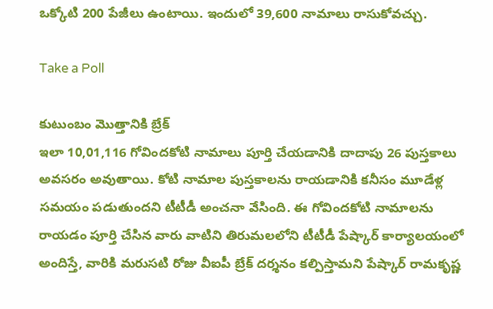ఒక్కోటి 200 పేజీలు ఉంటాయి. ఇందులో 39,600 నామాలు రాసుకోవచ్చు.

Take a Poll

కుటుంబం మొత్తానికి బ్రేక్
ఇలా 10,01,116 గోవిందకోటి నామాలు పూర్తి చేయడానికి దాదాపు 26 పుస్తకాలు అవసరం అవుతాయి. కోటి నామాల పుస్తకాలను రాయడానికి కనీసం మూడేళ్ల సమయం పడుతుందని టీటీడీ అంచనా వేసింది. ఈ గోవిందకోటి నామాలను రాయడం పూర్తి చేసిన వారు వాటిని తిరుమలలోని టీటీడీ పేష్కార్ కార్యాలయంలో అందిస్తే, వారికి మరుసటి రోజు వీఐపీ బ్రేక్ దర్శనం కల్పిస్తామని పేష్కార్ రామకృష్ణ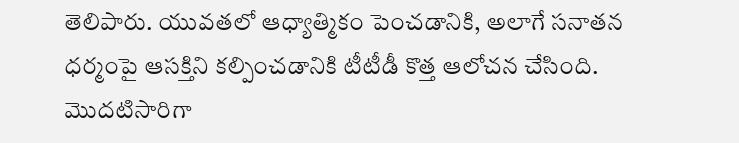తెలిపారు. యువతలో ఆధ్యాత్మికం పెంచడానికి, అలాగే సనాతన ధర్మంపై ఆసక్తిని కల్పించడానికి టీటీడీ కొత్త ఆలోచన చేసింది. మొదటిసారిగా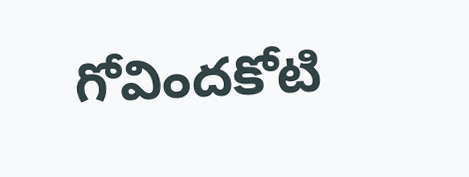గోవిందకోటి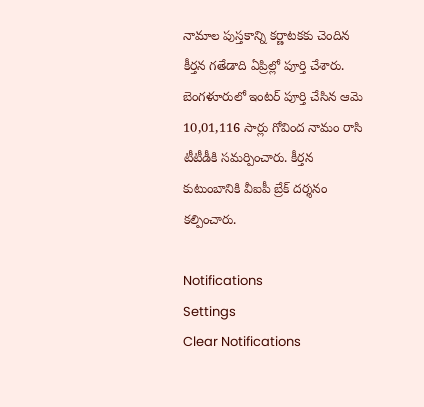నామాల పుస్తకాన్ని కర్ణాటకకు చెందిన కీర్తన గతేడాది ఏప్రిల్లో పూర్తి చేశారు. బెంగళూరులో ఇంటర్ పూర్తి చేసిన ఆమె 10,01,116 సార్లు గోవింద నామం రాసి టీటీడీకి సమర్పించారు. కీర్తన కుటుంబానికి వీఐపీ బ్రేక్ దర్శనం కల్పించారు.

Notifications
Settings
Clear Notifications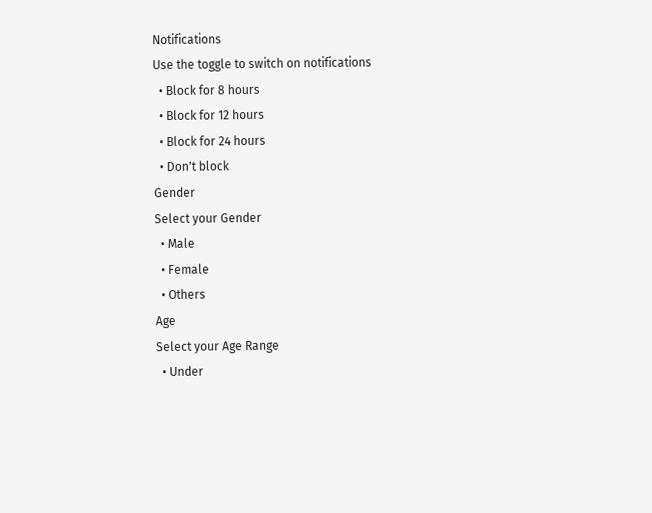Notifications
Use the toggle to switch on notifications
  • Block for 8 hours
  • Block for 12 hours
  • Block for 24 hours
  • Don't block
Gender
Select your Gender
  • Male
  • Female
  • Others
Age
Select your Age Range
  • Under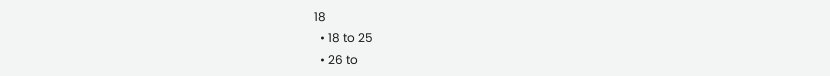18
  • 18 to 25
  • 26 to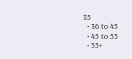35
  • 36 to 45
  • 45 to 55
  • 55+